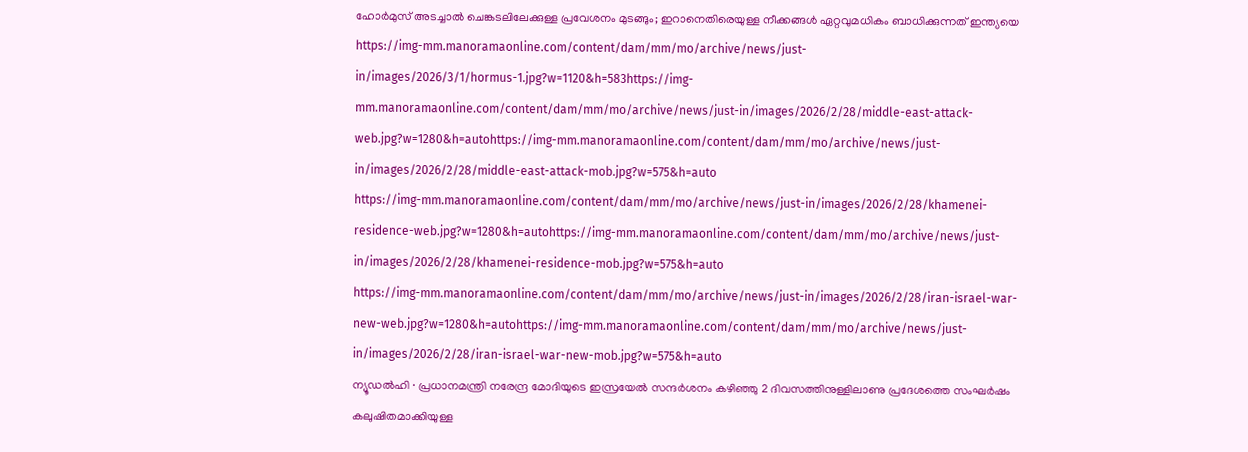ഹോർമുസ് അടച്ചാൽ ചെങ്കടലിലേക്കുള്ള പ്രവേശനം മുടങ്ങും; ഇറാനെതിരെയുള്ള നീക്കങ്ങൾ ഏറ്റവുമധികം ബാധിക്കുന്നത് ഇന്ത്യയെ
https://img-mm.manoramaonline.com/content/dam/mm/mo/archive/news/just-in/images/2026/3/1/hormus-1.jpg?w=1120&h=583https://img-mm.manoramaonline.com/content/dam/mm/mo/archive/news/just-in/images/2026/2/28/middle-east-attack-web.jpg?w=1280&h=autohttps://img-mm.manoramaonline.com/content/dam/mm/mo/archive/news/just-in/images/2026/2/28/middle-east-attack-mob.jpg?w=575&h=auto
https://img-mm.manoramaonline.com/content/dam/mm/mo/archive/news/just-in/images/2026/2/28/khamenei-residence-web.jpg?w=1280&h=autohttps://img-mm.manoramaonline.com/content/dam/mm/mo/archive/news/just-in/images/2026/2/28/khamenei-residence-mob.jpg?w=575&h=auto
https://img-mm.manoramaonline.com/content/dam/mm/mo/archive/news/just-in/images/2026/2/28/iran-israel-war-new-web.jpg?w=1280&h=autohttps://img-mm.manoramaonline.com/content/dam/mm/mo/archive/news/just-in/images/2026/2/28/iran-israel-war-new-mob.jpg?w=575&h=auto
ന്യൂഡൽഹി ∙ പ്രധാനമന്ത്രി നരേന്ദ്ര മോദിയുടെ ഇസ്രയേൽ സന്ദർശനം കഴിഞ്ഞു 2 ദിവസത്തിനുള്ളിലാണു പ്രദേശത്തെ സംഘർഷം കലുഷിതമാക്കിയുള്ള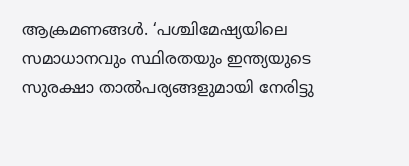ആക്രമണങ്ങൾ. ‘പശ്ചിമേഷ്യയിലെ സമാധാനവും സ്ഥിരതയും ഇന്ത്യയുടെ സുരക്ഷാ താൽപര്യങ്ങളുമായി നേരിട്ടു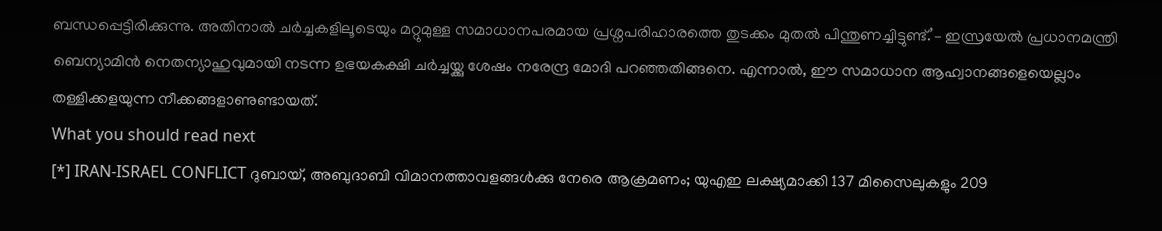ബന്ധപ്പെട്ടിരിക്കുന്നു. അതിനാൽ ചർച്ചകളിലൂടെയും മറ്റുമുള്ള സമാധാനപരമായ പ്രശ്നപരിഹാരത്തെ തുടക്കം മുതൽ പിന്തുണച്ചിട്ടുണ്ട്.’– ഇസ്രയേൽ പ്രധാനമന്ത്രി ബെന്യാമിൻ നെതന്യാഹുവുമായി നടന്ന ഉഭയകക്ഷി ചർച്ചയ്ക്കു ശേഷം നരേന്ദ്ര മോദി പറഞ്ഞതിങ്ങനെ. എന്നാൽ, ഈ സമാധാന ആഹ്വാനങ്ങളെയെല്ലാം തള്ളിക്കളയുന്ന നീക്കങ്ങളാണുണ്ടായത്.
What you should read next
[*] IRAN-ISRAEL CONFLICT ദുബായ്, അബുദാബി വിമാനത്താവളങ്ങൾക്കു നേരെ ആക്രമണം; യുഎഇ ലക്ഷ്യമാക്കി 137 മിസൈലുകളും 209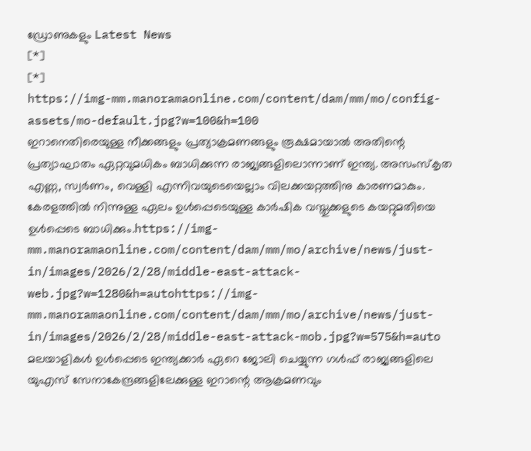ഡ്രോണുകളും Latest News
[*]
[*]
https://img-mm.manoramaonline.com/content/dam/mm/mo/config-assets/mo-default.jpg?w=100&h=100
ഇറാനെതിരെയുള്ള നീക്കങ്ങളും പ്രത്യാക്രമണങ്ങളും രൂക്ഷമായാൽ അതിന്റെ പ്രത്യാഘാതം ഏറ്റവുമധികം ബാധിക്കുന്ന രാജ്യങ്ങളിലൊന്നാണ് ഇന്ത്യ. അസംസ്കൃത എണ്ണ, സ്വർണം, വെള്ളി എന്നിവയുടെയെല്ലാം വിലക്കയറ്റത്തിനു കാരണമാകും. കേരളത്തിൽ നിന്നുള്ള ഏലം ഉൾപ്പെടെയുള്ള കാർഷിക വസ്തുക്കളുടെ കയറ്റുമതിയെ ഉൾപ്പെടെ ബാധിക്കും.https://img-mm.manoramaonline.com/content/dam/mm/mo/archive/news/just-in/images/2026/2/28/middle-east-attack-web.jpg?w=1280&h=autohttps://img-mm.manoramaonline.com/content/dam/mm/mo/archive/news/just-in/images/2026/2/28/middle-east-attack-mob.jpg?w=575&h=auto
മലയാളികൾ ഉൾപ്പെടെ ഇന്ത്യക്കാർ ഏറെ ജോലി ചെയ്യുന്ന ഗൾഫ് രാജ്യങ്ങളിലെ യുഎസ് സേനാകേന്ദ്രങ്ങളിലേക്കുള്ള ഇറാന്റെ ആക്രമണവും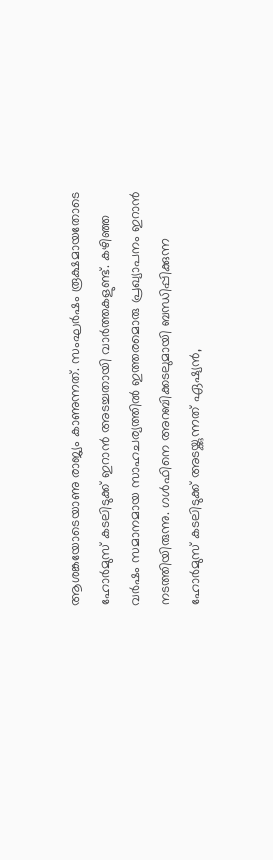ആശങ്കയോടെയാണു രാജ്യം കാണുന്നത്. സംഘർഷം രൂക്ഷമായതോടെ ഹോർമുസ് കടലിടുക്ക് ഇറാൻ അടച്ചതായി വാർത്തകളുണ്ട്. കഴിഞ്ഞ വർഷം സമാനമായ സാഹചര്യത്തിൽ ഇത്തരമൊരു പ്രഖ്യാപനം ഇറാൻ നടത്തിയിരുന്നു. ഗൾഫിനെ അറബിക്കടലുമായി ബന്ധിപ്പിക്കുന്ന ഹോർമുസ് കടലിടുക്ക് അടയ്ക്കുന്നത് ഏഷ്യൻ,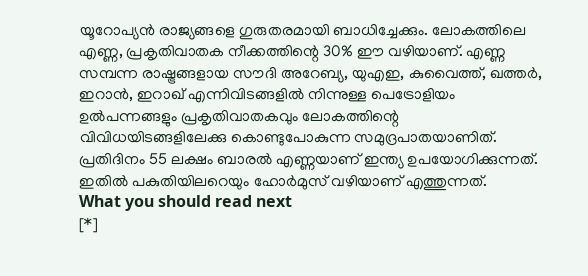യൂറോപ്യൻ രാജ്യങ്ങളെ ഗുരുതരമായി ബാധിച്ചേക്കും. ലോകത്തിലെ എണ്ണ, പ്രകൃതിവാതക നീക്കത്തിന്റെ 30% ഈ വഴിയാണ്. എണ്ണ സമ്പന്ന രാഷ്ട്രങ്ങളായ സൗദി അറേബ്യ, യുഎഇ, കുവൈത്ത്, ഖത്തർ, ഇറാൻ, ഇറാഖ് എന്നിവിടങ്ങളിൽ നിന്നുള്ള പെട്രോളിയം ഉൽപന്നങ്ങളും പ്രകൃതിവാതകവും ലോകത്തിന്റെ വിവിധയിടങ്ങളിലേക്കു കൊണ്ടുപോകുന്ന സമുദ്രപാതയാണിത്. പ്രതിദിനം 55 ലക്ഷം ബാരൽ എണ്ണയാണ് ഇന്ത്യ ഉപയോഗിക്കുന്നത്. ഇതിൽ പകുതിയിലറെയും ഹോർമുസ് വഴിയാണ് എത്തുന്നത്.
What you should read next
[*]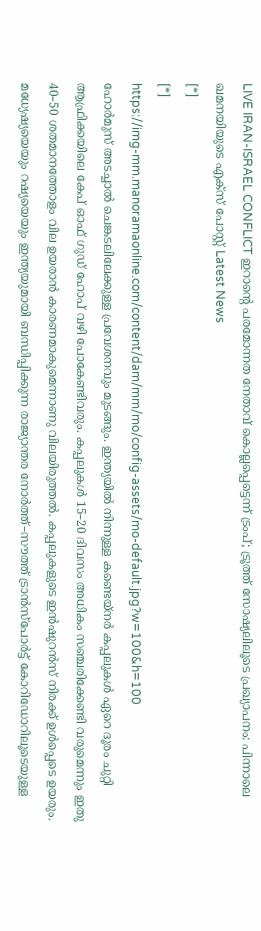LIVE IRAN-ISRAEL CONFLICT ഇറാന്റെ പരമോന്നത നേതാവ് കൊല്ലപ്പെട്ടെന്ന് ട്രംപ്; ട്രൂത്ത് സോഷ്യലിലൂടെ പ്രഖ്യാപനം: പിന്നാലെ ഖമനയിയുടെ എക്സ് പോസ്റ്റ് Latest News
[*]
[*]
https://img-mm.manoramaonline.com/content/dam/mm/mo/config-assets/mo-default.jpg?w=100&h=100
ഹോർമുസ് അടച്ചാൽ ചെങ്കടലിലേക്കുള്ള പ്രവേശനവും മുടങ്ങും. ഇന്ത്യയിൽ നിന്നുള്ള കണ്ടെയ്നർ കപ്പലുകൾ ഏറെ ദൂരം ചുറ്റി ആഫ്രിക്കയിലെ കേപ് ഓഫ് ഗുഡ് ഹോപ് വഴി പോകേണ്ടിവരും. കപ്പലുകൾ 15–20 ദിവസം അധികം സഞ്ചരിക്കേണ്ടി വരുമെന്നും ഇതു 40–50 ശതമാനത്തോളം വില ഉയരാൻ കാരണമാകുമെന്നാണു വിലയിരുത്തൽ. കപ്പലുകളുടെ ഇൻഷുറൻസ് നിരക്ക് ഉൾപ്പെടെ ഉയരും. മധ്യേഷ്യയെയും റഷ്യയെയും ഇന്ത്യയുമായി ബന്ധിപ്പിക്കുന്ന രാജ്യാന്തര നോർത്ത്–സൗത്ത് ട്രാൻസ്പോർട്ട് കോറിഡോറിലൂടെയുള്ള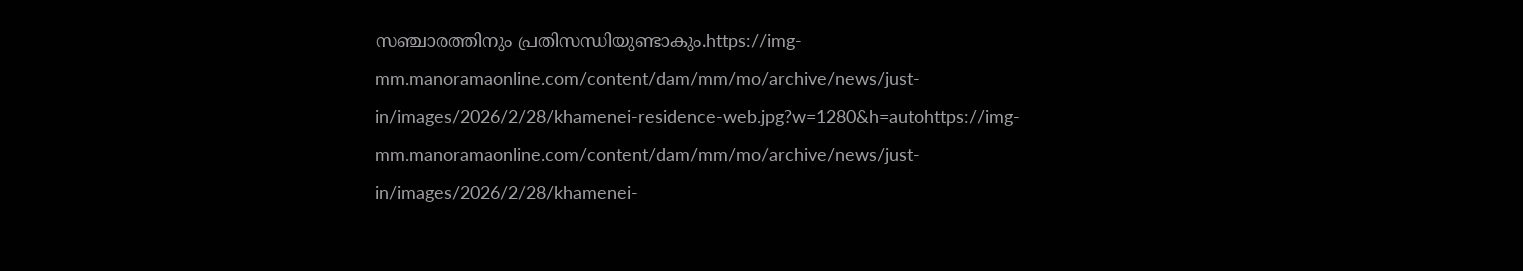സഞ്ചാരത്തിനും പ്രതിസന്ധിയുണ്ടാകും.https://img-mm.manoramaonline.com/content/dam/mm/mo/archive/news/just-in/images/2026/2/28/khamenei-residence-web.jpg?w=1280&h=autohttps://img-mm.manoramaonline.com/content/dam/mm/mo/archive/news/just-in/images/2026/2/28/khamenei-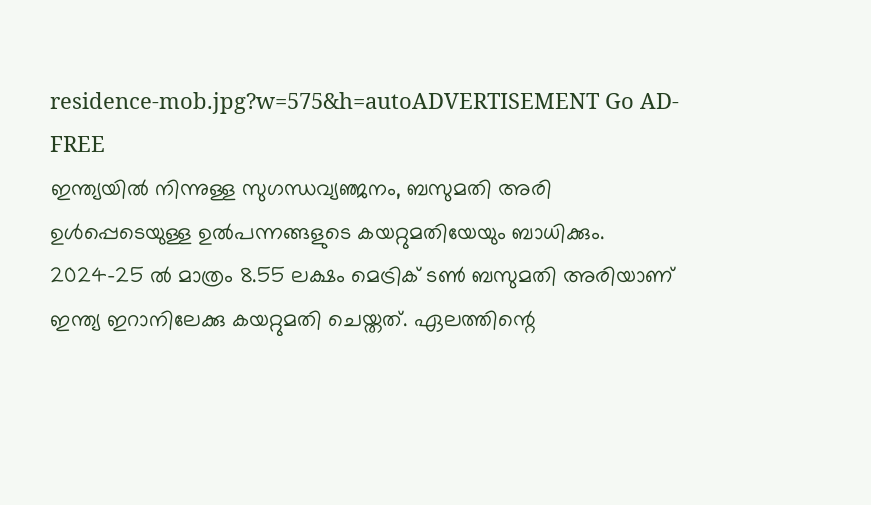residence-mob.jpg?w=575&h=autoADVERTISEMENT Go AD-FREE
ഇന്ത്യയിൽ നിന്നുള്ള സുഗന്ധവ്യഞ്ജനം, ബസുമതി അരി ഉൾപ്പെടെയുള്ള ഉൽപന്നങ്ങളുടെ കയറ്റുമതിയേയും ബാധിക്കും. 2024–25 ൽ മാത്രം 8.55 ലക്ഷം മെട്രിക് ടൺ ബസുമതി അരിയാണ് ഇന്ത്യ ഇറാനിലേക്കു കയറ്റുമതി ചെയ്തത്. ഏലത്തിന്റെ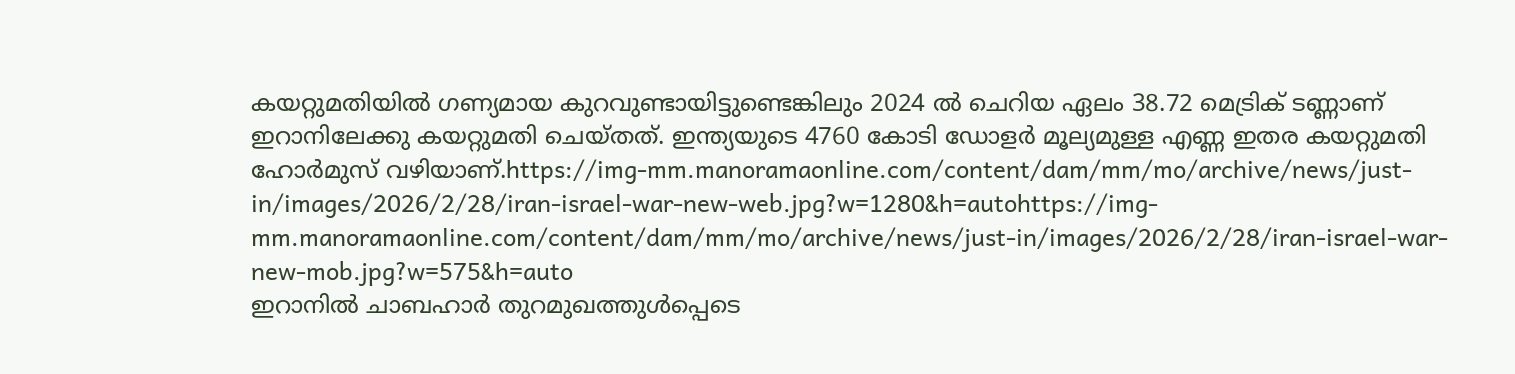കയറ്റുമതിയിൽ ഗണ്യമായ കുറവുണ്ടായിട്ടുണ്ടെങ്കിലും 2024 ൽ ചെറിയ ഏലം 38.72 മെട്രിക് ടണ്ണാണ് ഇറാനിലേക്കു കയറ്റുമതി ചെയ്തത്. ഇന്ത്യയുടെ 4760 കോടി ഡോളർ മൂല്യമുള്ള എണ്ണ ഇതര കയറ്റുമതി ഹോർമുസ് വഴിയാണ്.https://img-mm.manoramaonline.com/content/dam/mm/mo/archive/news/just-in/images/2026/2/28/iran-israel-war-new-web.jpg?w=1280&h=autohttps://img-mm.manoramaonline.com/content/dam/mm/mo/archive/news/just-in/images/2026/2/28/iran-israel-war-new-mob.jpg?w=575&h=auto
ഇറാനിൽ ചാബഹാർ തുറമുഖത്തുൾപ്പെടെ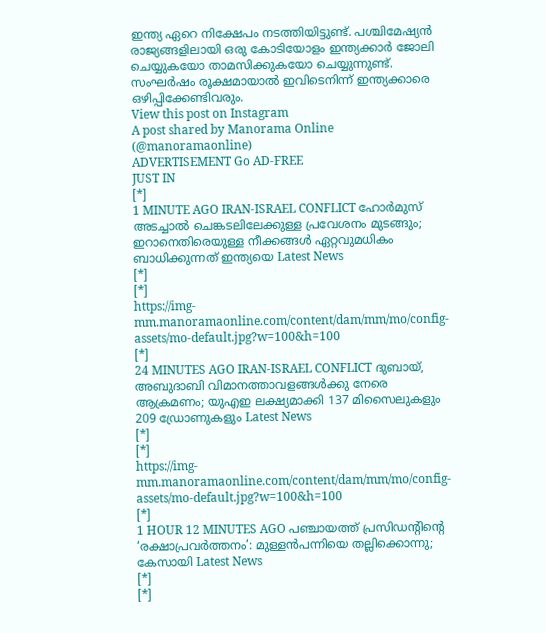ഇന്ത്യ ഏറെ നിക്ഷേപം നടത്തിയിട്ടുണ്ട്. പശ്ചിമേഷ്യൻ രാജ്യങ്ങളിലായി ഒരു കോടിയോളം ഇന്ത്യക്കാർ ജോലി ചെയ്യുകയോ താമസിക്കുകയോ ചെയ്യുന്നുണ്ട്. സംഘർഷം രൂക്ഷമായാൽ ഇവിടെനിന്ന് ഇന്ത്യക്കാരെ ഒഴിപ്പിക്കേണ്ടിവരും.
View this post on Instagram
A post shared by Manorama Online (@manoramaonline)
ADVERTISEMENT Go AD-FREE
JUST IN
[*]
1 MINUTE AGO IRAN-ISRAEL CONFLICT ഹോർമുസ് അടച്ചാൽ ചെങ്കടലിലേക്കുള്ള പ്രവേശനം മുടങ്ങും; ഇറാനെതിരെയുള്ള നീക്കങ്ങൾ ഏറ്റവുമധികം ബാധിക്കുന്നത് ഇന്ത്യയെ Latest News
[*]
[*]
https://img-mm.manoramaonline.com/content/dam/mm/mo/config-assets/mo-default.jpg?w=100&h=100
[*]
24 MINUTES AGO IRAN-ISRAEL CONFLICT ദുബായ്, അബുദാബി വിമാനത്താവളങ്ങൾക്കു നേരെ ആക്രമണം; യുഎഇ ലക്ഷ്യമാക്കി 137 മിസൈലുകളും 209 ഡ്രോണുകളും Latest News
[*]
[*]
https://img-mm.manoramaonline.com/content/dam/mm/mo/config-assets/mo-default.jpg?w=100&h=100
[*]
1 HOUR 12 MINUTES AGO പഞ്ചായത്ത് പ്രസിഡന്റിന്റെ ‘രക്ഷാപ്രവർത്തനം’: മുള്ളൻപന്നിയെ തല്ലിക്കൊന്നു; കേസായി Latest News
[*]
[*]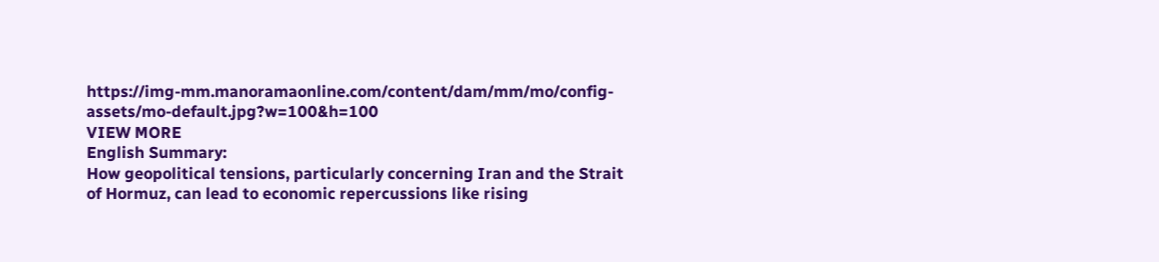https://img-mm.manoramaonline.com/content/dam/mm/mo/config-assets/mo-default.jpg?w=100&h=100
VIEW MORE
English Summary:
How geopolitical tensions, particularly concerning Iran and the Strait of Hormuz, can lead to economic repercussions like rising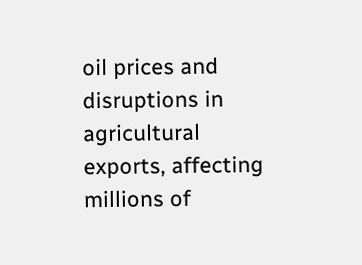oil prices and disruptions in agricultural exports, affecting millions of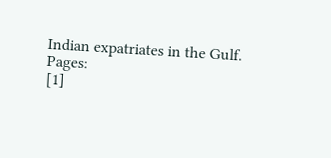Indian expatriates in the Gulf.
Pages:
[1]